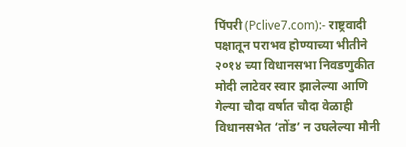पिंपरी (Pclive7.com):- राष्ट्रवादी पक्षातून पराभव होण्याच्या भीतीने २०१४ च्या विधानसभा निवडणुकीत मोदी लाटेवर स्वार झालेल्या आणि गेल्या चौदा वर्षात चौदा वेळाही विधानसभेत ‘तोंड’ न उघलेल्या मौनी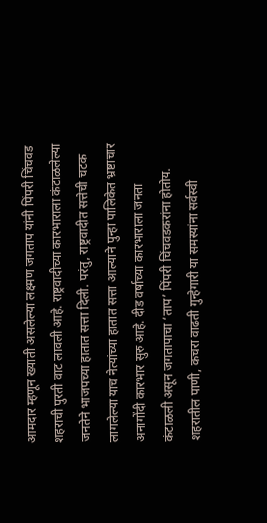आमदार म्हणून ख्याती असलेल्या लक्ष्मण जगताप यांनी पिंपरी चिंचवड शहराची पुरती वाट लावली आहे. राष्ट्रवादीच्या कारभाराला कंटाळलेल्या जनतेने भाजपच्या हातात सत्ता दिली. परंतु, राष्ट्रवादीत सत्तेची चटक लागलेल्या याच नेत्यांच्या हातात सत्ता आल्याने पुन्हा पालिकेत भ्रष्टाचार अनागोंदी कारभार सुरु आहे. दीड वर्षाच्या कारभाराला जनता कंटाळली असून जगतापाचा ‘ताप’ पिंपरी चिंचवडकरांना होतोय. शहरातील पाणी, कचरा वाढती गुन्हेगारी या समस्यांना सर्वस्वी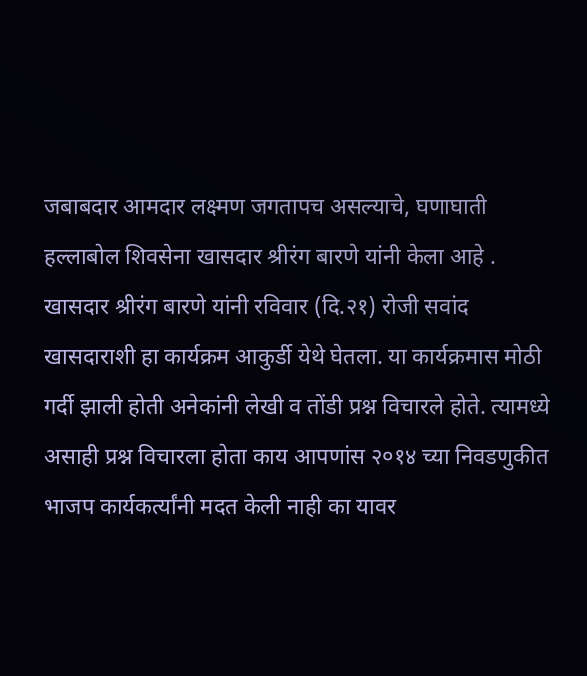जबाबदार आमदार लक्ष्मण जगतापच असल्याचे, घणाघाती हल्लाबोल शिवसेना खासदार श्रीरंग बारणे यांनी केला आहे .
खासदार श्रीरंग बारणे यांनी रविवार (दि.२१) रोजी सवांद खासदाराशी हा कार्यक्रम आकुर्डी येथे घेतला. या कार्यक्रमास मोठी गर्दी झाली होती अनेकांनी लेखी व तोंडी प्रश्न विचारले होते. त्यामध्ये असाही प्रश्न विचारला होता काय आपणांस २०१४ च्या निवडणुकीत भाजप कार्यकर्त्यांनी मदत केली नाही का यावर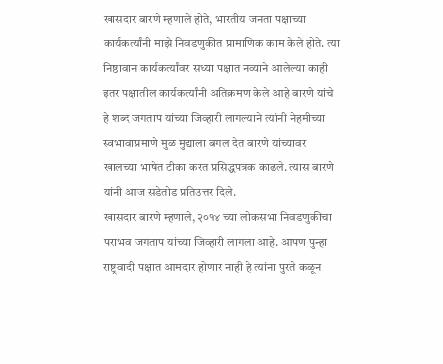खासदार बारणे म्हणाले होते, भारतीय जनता पक्षाच्या कार्यकर्त्यांनी माझे निवडणुकीत प्रामाणिक काम केले होते. त्या निष्ठावान कार्यकर्त्यांवर सध्या पक्षात नव्याने आलेल्या काही इतर पक्षातील कार्यकर्त्यांनी अतिक्रमण केले आहे बारणे यांचे हे शब्द जगताप यांच्या जिव्हारी लागल्याने त्यांनी नेहमीच्या स्वभावाप्रमाणे मुळ मुद्याला बगल देत बारणे यांच्यावर खालच्या भाषेत टीका करत प्रसिद्धपत्रक काढले. त्यास बारणे यांनी आज सडेतोड प्रतिउत्तर दिले.
खासदार बारणे म्हणाले, २०१४ च्या लोकसभा निवडणुकीचा पराभव जगताप यांच्या जिव्हारी लागला आहे. आपण पुन्हा राष्ट्रवादी पक्षात आमदार होणार नाही हे त्यांना पुरते कळून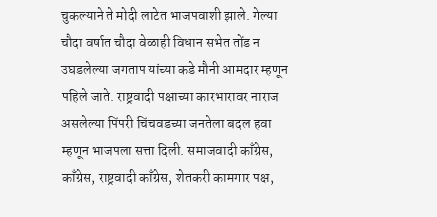चुकल्याने ते मोदी लाटेत भाजपवाशी झाले. गेल्या चौदा वर्षात चौदा वेळाही विधान सभेत तोंड न उघडलेल्या जगताप यांच्या कडे मौनी आमदार म्हणून पहिले जाते. राष्ट्रवादी पक्षाच्या कारभारावर नाराज असलेल्या पिंपरी चिंचवडच्या जनतेला बदल हवा म्हणून भाजपला सत्ता दिली. समाजवादी काँग्रेस, काँग्रेस, राष्ट्रवादी काँग्रेस, शेतकरी कामगार पक्ष,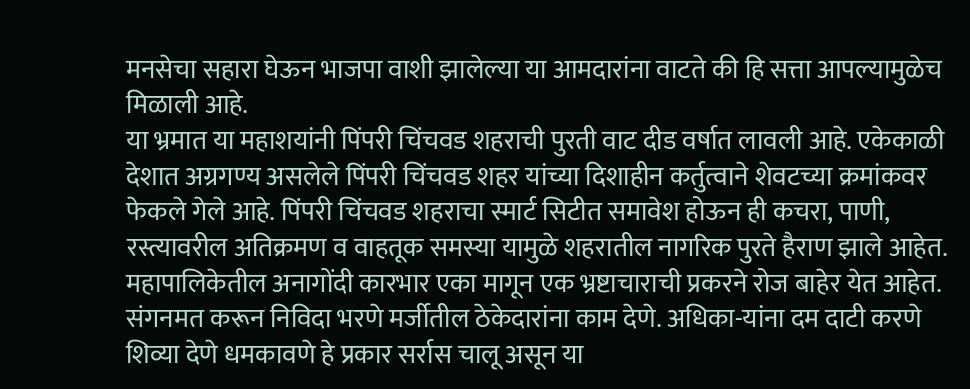मनसेचा सहारा घेऊन भाजपा वाशी झालेल्या या आमदारांना वाटते की हि सत्ता आपल्यामुळेच मिळाली आहे.
या भ्रमात या महाशयांनी पिंपरी चिंचवड शहराची पुरती वाट दीड वर्षात लावली आहे. एकेकाळी देशात अग्रगण्य असलेले पिंपरी चिंचवड शहर यांच्या दिशाहीन कर्तुत्वाने शेवटच्या क्रमांकवर फेकले गेले आहे. पिंपरी चिंचवड शहराचा स्मार्ट सिटीत समावेश होऊन ही कचरा, पाणी, रस्त्यावरील अतिक्रमण व वाहतूक समस्या यामुळे शहरातील नागरिक पुरते हैराण झाले आहेत. महापालिकेतील अनागोंदी कारभार एका मागून एक भ्रष्टाचाराची प्रकरने रोज बाहेर येत आहेत. संगनमत करून निविदा भरणे मर्जीतील ठेकेदारांना काम देणे. अधिका-यांना दम दाटी करणे शिव्या देणे धमकावणे हे प्रकार सर्रास चालू असून या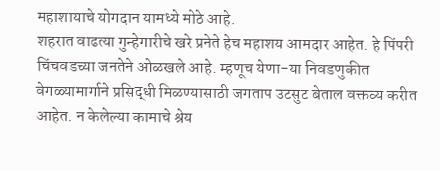महाशायाचे योगदान यामध्ये मोठे आहे.
शहरात वाढत्या गुन्हेगारीचे खरे प्रनेते हेच महाशय आमदार आहेत. हे पिंपरी चिंचवडच्या जनतेने ओळखले आहे. म्हणूच येणा-या निवडणुकीत वेगळ्यामार्गाने प्रसिद्धी मिळण्यासाठी जगताप उटसुट बेताल वक्तव्य करीत आहेत. न केलेल्या कामाचे श्रेय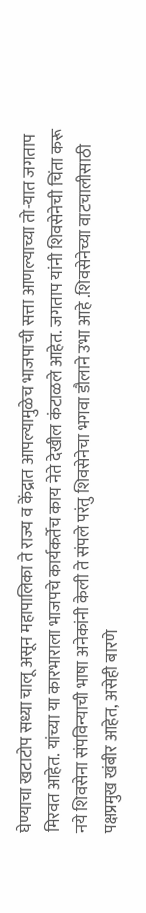घेण्याचा खटाटोप सध्या चालू असून महापालिका ते राज्य व केंद्रात आपल्यामुळेच भाजपाची सत्ता आणल्याच्या तो-यात जगताप मिरवत आहेत. यांच्या या कारभाराला भाजपचे कार्यकर्तेच काय नेते देखील कंटाळले आहेत. जगताप यांनी शिवसेनेची चिंता करू नये शिवसेना संपविन्याची भाषा अनेकांनी केली ते संपले परंतु शिवसेनेचा भगवा डौलाने उभा आहे .शिवसेनेच्या वाटचालीसाठी पक्षप्रमुख खंबीर आहेत, असेही बारणे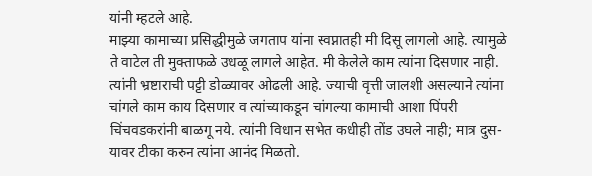यांनी म्हटले आहे.
माझ्या कामाच्या प्रसिद्धीमुळे जगताप यांना स्वप्नातही मी दिसू लागलो आहे. त्यामुळे ते वाटेल ती मुक्ताफळे उधळू लागले आहेत. मी केलेले काम त्यांना दिसणार नाही. त्यांनी भ्रष्टाराची पट्टी डोळ्यावर ओढली आहे. ज्याची वृत्ती जालशी असल्याने त्यांना चांगले काम काय दिसणार व त्यांच्याकडून चांगल्या कामाची आशा पिंपरी चिंचवडकरांनी बाळगू नये. त्यांनी विधान सभेत कधीही तोंड उघले नाही; मात्र दुस-यावर टीका करुन त्यांना आनंद मिळतो.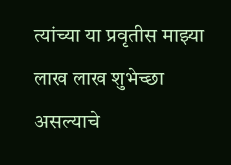त्यांच्या या प्रवृतीस माझ्या लाख लाख शुभेच्छा असल्याचे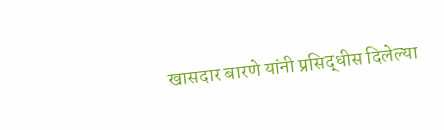खासदार बारणे यांनी प्रसिद्धीस दिलेल्या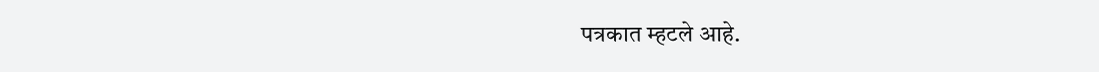पत्रकात म्हटले आहे.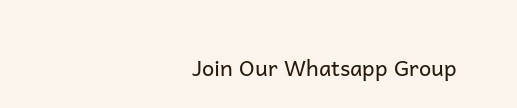Join Our Whatsapp Group